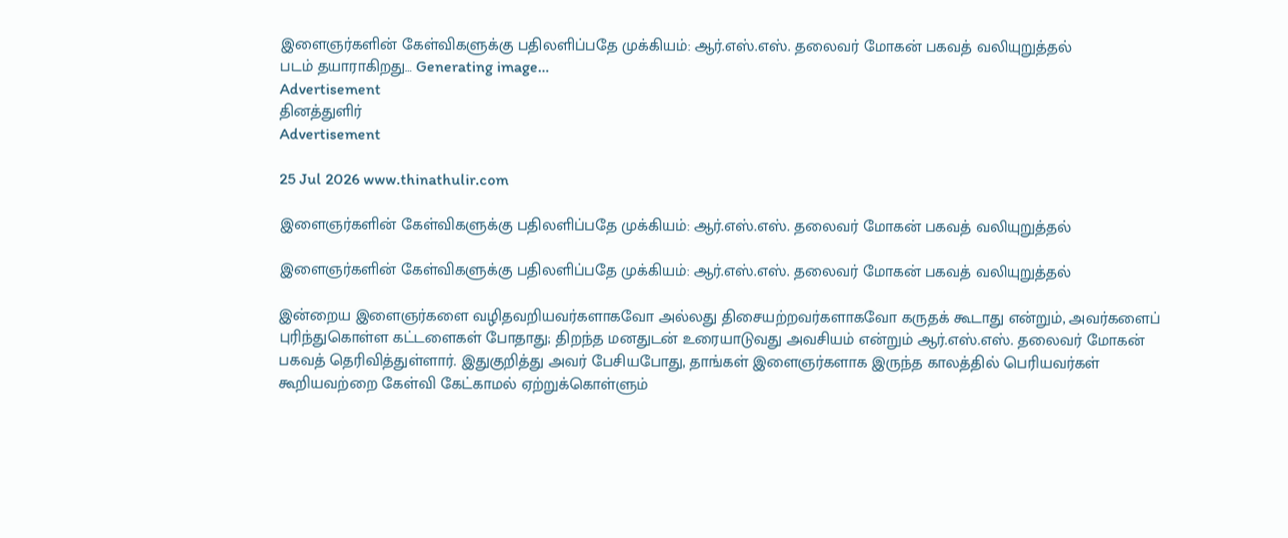இளைஞர்களின் கேள்விகளுக்கு பதிலளிப்பதே முக்கியம்: ஆர்.எஸ்.எஸ். தலைவர் மோகன் பகவத் வலியுறுத்தல்
படம் தயாராகிறது… Generating image…
Advertisement
தினத்துளிர்
Advertisement

25 Jul 2026 www.thinathulir.com

இளைஞர்களின் கேள்விகளுக்கு பதிலளிப்பதே முக்கியம்: ஆர்.எஸ்.எஸ். தலைவர் மோகன் பகவத் வலியுறுத்தல்

இளைஞர்களின் கேள்விகளுக்கு பதிலளிப்பதே முக்கியம்: ஆர்.எஸ்.எஸ். தலைவர் மோகன் பகவத் வலியுறுத்தல்

இன்றைய இளைஞர்களை வழிதவறியவர்களாகவோ அல்லது திசையற்றவர்களாகவோ கருதக் கூடாது என்றும், அவர்களைப் புரிந்துகொள்ள கட்டளைகள் போதாது; திறந்த மனதுடன் உரையாடுவது அவசியம் என்றும் ஆர்.எஸ்.எஸ். தலைவர் மோகன் பகவத் தெரிவித்துள்ளார். இதுகுறித்து அவர் பேசியபோது, தாங்கள் இளைஞர்களாக இருந்த காலத்தில் பெரியவர்கள் கூறியவற்றை கேள்வி கேட்காமல் ஏற்றுக்கொள்ளும்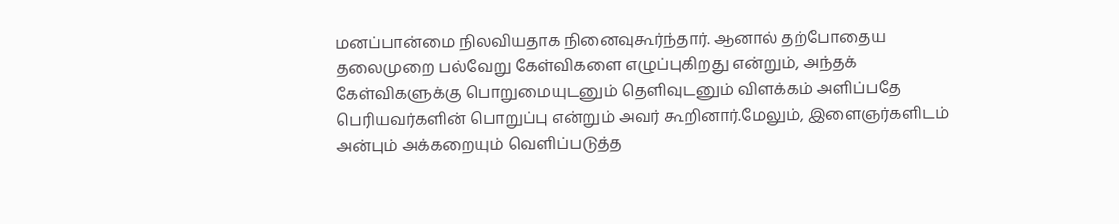மனப்பான்மை நிலவியதாக நினைவுகூர்ந்தார். ஆனால் தற்போதைய தலைமுறை பல்வேறு கேள்விகளை எழுப்புகிறது என்றும், அந்தக் கேள்விகளுக்கு பொறுமையுடனும் தெளிவுடனும் விளக்கம் அளிப்பதே பெரியவர்களின் பொறுப்பு என்றும் அவர் கூறினார்.மேலும், இளைஞர்களிடம் அன்பும் அக்கறையும் வெளிப்படுத்த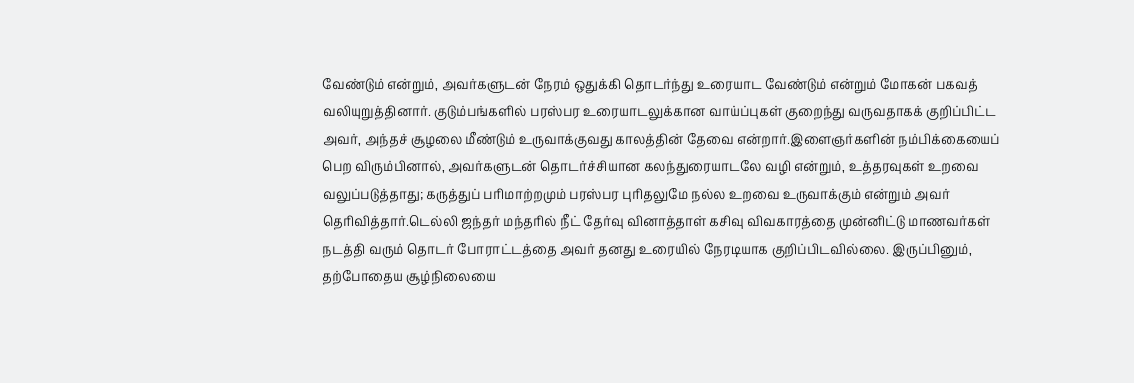வேண்டும் என்றும், அவர்களுடன் நேரம் ஒதுக்கி தொடர்ந்து உரையாட வேண்டும் என்றும் மோகன் பகவத் வலியுறுத்தினார். குடும்பங்களில் பரஸ்பர உரையாடலுக்கான வாய்ப்புகள் குறைந்து வருவதாகக் குறிப்பிட்ட அவர், அந்தச் சூழலை மீண்டும் உருவாக்குவது காலத்தின் தேவை என்றார்.இளைஞர்களின் நம்பிக்கையைப் பெற விரும்பினால், அவர்களுடன் தொடர்ச்சியான கலந்துரையாடலே வழி என்றும், உத்தரவுகள் உறவை வலுப்படுத்தாது; கருத்துப் பரிமாற்றமும் பரஸ்பர புரிதலுமே நல்ல உறவை உருவாக்கும் என்றும் அவர் தெரிவித்தார்.டெல்லி ஜந்தர் மந்தரில் நீட் தேர்வு வினாத்தாள் கசிவு விவகாரத்தை முன்னிட்டு மாணவர்கள் நடத்தி வரும் தொடர் போராட்டத்தை அவர் தனது உரையில் நேரடியாக குறிப்பிடவில்லை. இருப்பினும், தற்போதைய சூழ்நிலையை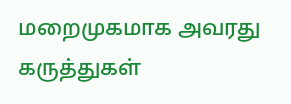மறைமுகமாக அவரது கருத்துகள்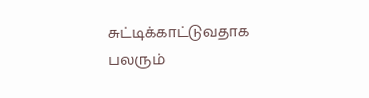சுட்டிக்காட்டுவதாக பலரும்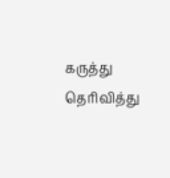கருத்து தெரிவித்து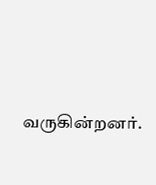வருகின்றனர்.